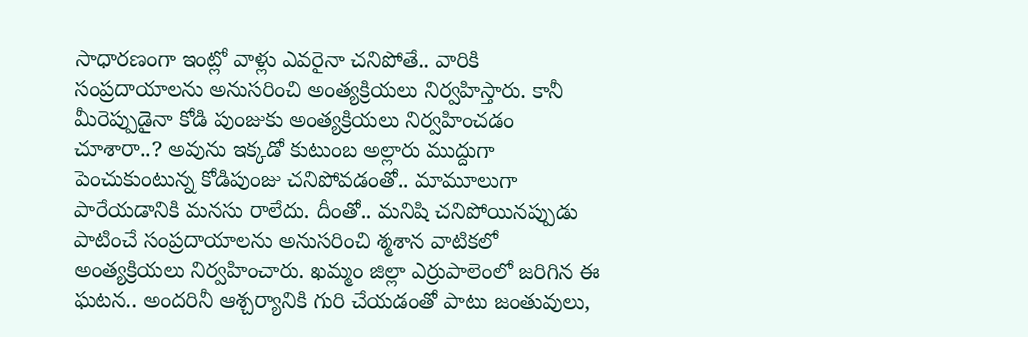సాధారణంగా ఇంట్లో వాళ్లు ఎవరైనా చనిపోతే.. వారికి సంప్రదాయాలను అనుసరించి అంత్యక్రియలు నిర్వహిస్తారు. కానీ మీరెప్పుడైనా కోడి పుంజుకు అంత్యక్రియలు నిర్వహించడం చూశారా..? అవును ఇక్కడో కుటుంబ అల్లారు ముద్దుగా పెంచుకుంటున్న కోడిపుంజు చనిపోవడంతో.. మామూలుగా పారేయడానికి మనసు రాలేదు. దీంతో.. మనిషి చనిపోయినప్పుడు పాటించే సంప్రదాయాలను అనుసరించి శ్మశాన వాటికలో అంత్యక్రియలు నిర్వహించారు. ఖమ్మం జిల్లా ఎర్రుపాలెంలో జరిగిన ఈ ఘటన.. అందరినీ ఆశ్చర్యానికి గురి చేయడంతో పాటు జంతువులు,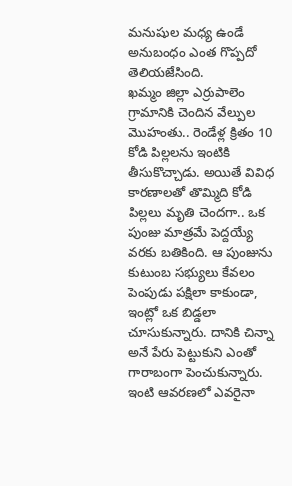మనుషుల మధ్య ఉండే అనుబంధం ఎంత గొప్పదో తెలియజేసింది.
ఖమ్మం జిల్లా ఎర్రుపాలెం గ్రామానికి చెందిన వేల్పుల మొహంతు.. రెండేళ్ల క్రితం 10 కోడి పిల్లలను ఇంటికి తీసుకొచ్చాడు. అయితే వివిధ కారణాలతో తొమ్మిది కోడి పిల్లలు మృతి చెందగా.. ఒక పుంజు మాత్రమే పెద్దయ్యే వరకు బతికింది. ఆ పుంజును కుటుంబ సభ్యులు కేవలం పెంపుడు పక్షిలా కాకుండా, ఇంట్లో ఒక బిడ్డలా చూసుకున్నారు. దానికి చిన్నా అనే పేరు పెట్టుకుని ఎంతో గారాబంగా పెంచుకున్నారు.
ఇంటి ఆవరణలో ఎవరైనా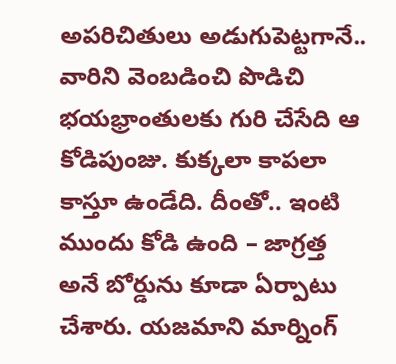అపరిచితులు అడుగుపెట్టగానే.. వారిని వెంబడించి పొడిచి భయభ్రాంతులకు గురి చేసేది ఆ కోడిపుంజు. కుక్కలా కాపలా కాస్తూ ఉండేది. దీంతో.. ఇంటి ముందు కోడి ఉంది – జాగ్రత్త అనే బోర్డును కూడా ఏర్పాటు చేశారు. యజమాని మార్నింగ్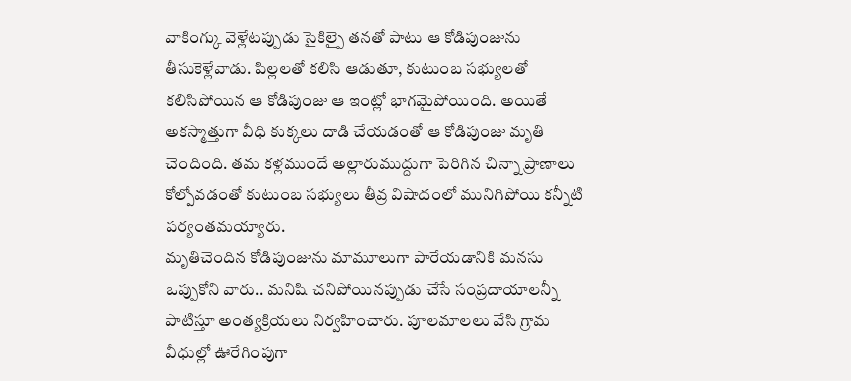వాకింగ్కు వెళ్లేటప్పుడు సైకిల్పై తనతో పాటు ఆ కోడిపుంజును తీసుకెళ్లేవాడు. పిల్లలతో కలిసి ఆడుతూ, కుటుంబ సభ్యులతో కలిసిపోయిన ఆ కోడిపుంజు ఆ ఇంట్లో భాగమైపోయింది. అయితే అకస్మాత్తుగా వీధి కుక్కలు దాడి చేయడంతో ఆ కోడిపుంజు మృతి చెందింది. తమ కళ్లముందే అల్లారుముద్దుగా పెరిగిన చిన్నా ప్రాణాలు కోల్పోవడంతో కుటుంబ సభ్యులు తీవ్ర విషాదంలో మునిగిపోయి కన్నీటి పర్యంతమయ్యారు.
మృతిచెందిన కోడిపుంజును మామూలుగా పారేయడానికి మనసు ఒప్పుకోని వారు.. మనిషి చనిపోయినప్పుడు చేసే సంప్రదాయాలన్నీ పాటిస్తూ అంత్యక్రియలు నిర్వహించారు. పూలమాలలు వేసి గ్రామ వీధుల్లో ఊరేగింపుగా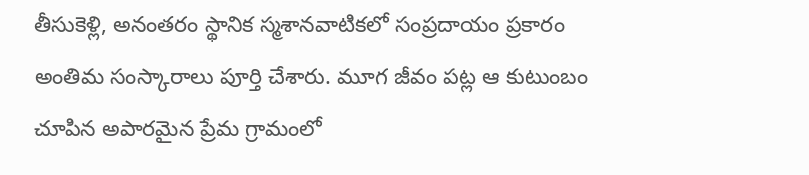తీసుకెళ్లి, అనంతరం స్థానిక స్మశానవాటికలో సంప్రదాయం ప్రకారం అంతిమ సంస్కారాలు పూర్తి చేశారు. మూగ జీవం పట్ల ఆ కుటుంబం చూపిన అపారమైన ప్రేమ గ్రామంలో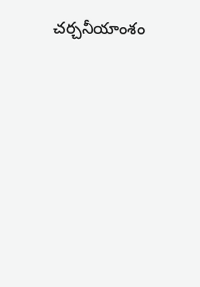చర్చనీయాంశం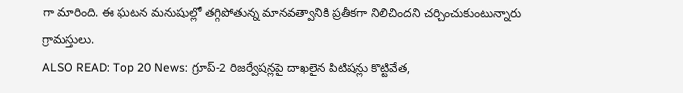గా మారింది. ఈ ఘటన మనుషుల్లో తగ్గిపోతున్న మానవత్వానికి ప్రతీకగా నిలిచిందని చర్చించుకుంటున్నారు గ్రామస్తులు.
ALSO READ: Top 20 News: గ్రూప్-2 రిజర్వేషన్లపై దాఖలైన పిటిషన్లు కొట్టివేత,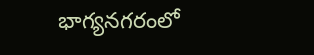భాగ్యనగరంలో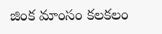జింక మాంసం కలకలం